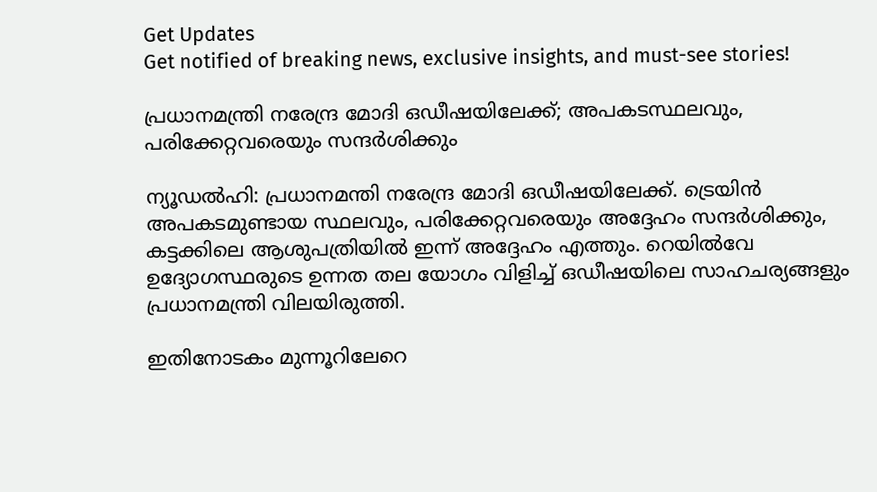Get Updates
Get notified of breaking news, exclusive insights, and must-see stories!

പ്രധാനമന്ത്രി നരേന്ദ്ര മോദി ഒഡീഷയിലേക്ക്; അപകടസ്ഥലവും, പരിക്കേറ്റവരെയും സന്ദര്‍ശിക്കും

ന്യൂഡല്‍ഹി: പ്രധാനമന്തി നരേന്ദ്ര മോദി ഒഡീഷയിലേക്ക്. ട്രെയിന്‍ അപകടമുണ്ടായ സ്ഥലവും, പരിക്കേറ്റവരെയും അദ്ദേഹം സന്ദര്‍ശിക്കും, കട്ടക്കിലെ ആശുപത്രിയില്‍ ഇന്ന് അദ്ദേഹം എത്തും. റെയില്‍വേ ഉദ്യോഗസ്ഥരുടെ ഉന്നത തല യോഗം വിളിച്ച് ഒഡീഷയിലെ സാഹചര്യങ്ങളും പ്രധാനമന്ത്രി വിലയിരുത്തി.

ഇതിനോടകം മുന്നൂറിലേറെ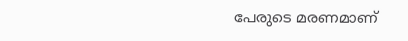പേരുടെ മരണമാണ്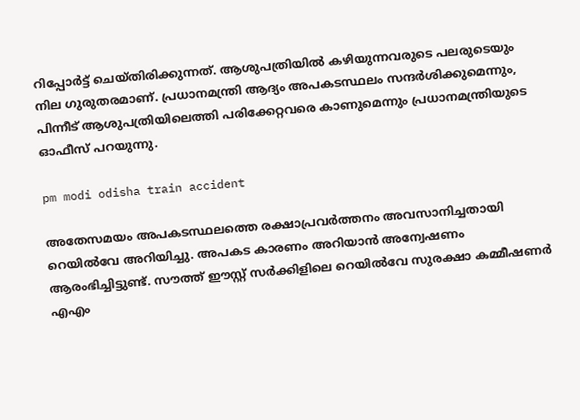റിപ്പോര്‍ട്ട് ചെയ്തിരിക്കുന്നത്. ആശുപത്രിയില്‍ കഴിയുന്നവരുടെ പലരുടെയും നില ഗുരുതരമാണ്. പ്രധാനമന്ത്രി ആദ്യം അപകടസ്ഥലം സന്ദര്‍ശിക്കുമെന്നും, പിന്നീട് ആശുപത്രിയിലെത്തി പരിക്കേറ്റവരെ കാണുമെന്നും പ്രധാനമന്ത്രിയുടെ ഓഫീസ് പറയുന്നു.

pm modi odisha train accident

അതേസമയം അപകടസ്ഥലത്തെ രക്ഷാപ്രവര്‍ത്തനം അവസാനിച്ചതായി റെയില്‍വേ അറിയിച്ചു. അപകട കാരണം അറിയാന്‍ അന്വേഷണം ആരംഭിച്ചിട്ടുണ്ട്. സൗത്ത് ഈസ്റ്റ് സര്‍ക്കിളിലെ റെയില്‍വേ സുരക്ഷാ കമ്മീഷണര്‍ എഎം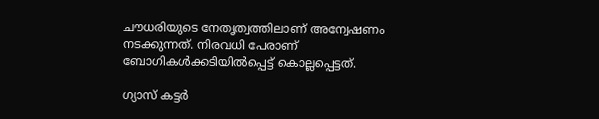ചൗധരിയുടെ നേതൃത്വത്തിലാണ് അന്വേഷണം നടക്കുന്നത്. നിരവധി പേരാണ് ബോഗികള്‍ക്കടിയില്‍പ്പെട്ട് കൊല്ലപ്പെട്ടത്.

ഗ്യാസ് കട്ടര്‍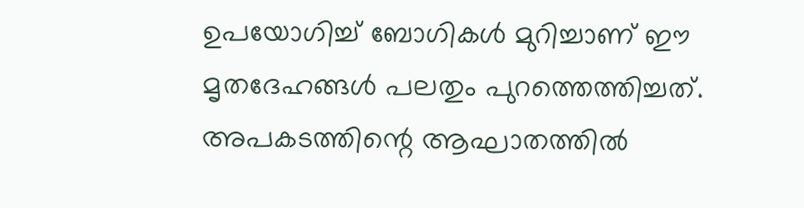ഉപയോഗിച്ച് ബോഗികള്‍ മുറിച്ചാണ് ഈ മൃതദേഹങ്ങള്‍ പലതും പുറത്തെത്തിച്ചത്. അപകടത്തിന്റെ ആഘാതത്തില്‍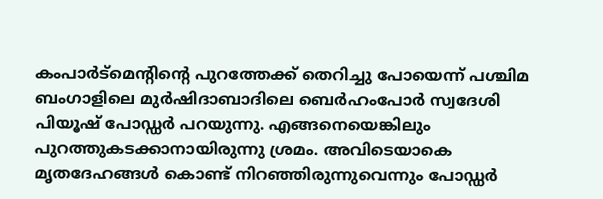കംപാര്‍ട്‌മെന്റിന്റെ പുറത്തേക്ക് തെറിച്ചു പോയെന്ന് പശ്ചിമ ബംഗാളിലെ മുര്‍ഷിദാബാദിലെ ബെര്‍ഹംപോര്‍ സ്വദേശി പിയൂഷ് പോഡ്ഡര്‍ പറയുന്നു. എങ്ങനെയെങ്കിലും പുറത്തുകടക്കാനായിരുന്നു ശ്രമം. അവിടെയാകെ മൃതദേഹങ്ങള്‍ കൊണ്ട് നിറഞ്ഞിരുന്നുവെന്നും പോഡ്ഡര്‍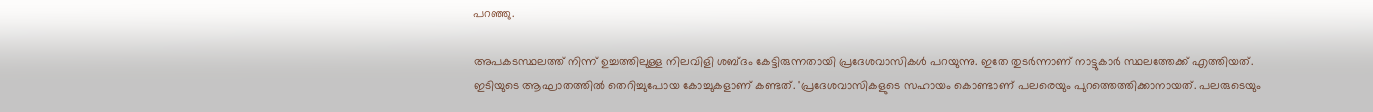പറഞ്ഞു.

അപകടസ്ഥലത്ത് നിന്ന് ഉച്ചത്തിലുള്ള നിലവിളി ശബ്ദം കേട്ടിരുന്നതായി പ്രദേശവാസികള്‍ പറയുന്നു. ഇതേ തുടര്‍ന്നാണ് നാട്ടുകാര്‍ സ്ഥലത്തേക്ക് എത്തിയത്. ഇടിയുടെ ആഘാതത്തില്‍ തെറിച്ചുപോയ കോച്ചുകളാണ് കണ്ടത്. 'പ്രദേശവാസികളുടെ സഹായം കൊണ്ടാണ് പലരെയും പുറത്തെത്തിക്കാനായത്. പലരുടെയും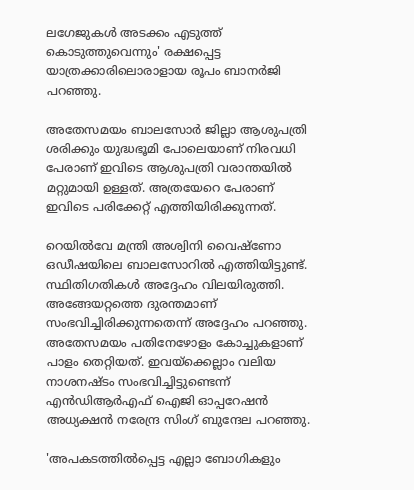ലഗേജുകള്‍ അടക്കം എടുത്ത് കൊടുത്തുവെന്നും' രക്ഷപ്പെട്ട യാത്രക്കാരിലൊരാളായ രൂപം ബാനര്‍ജി പറഞ്ഞു.

അതേസമയം ബാലസോര്‍ ജില്ലാ ആശുപത്രി ശരിക്കും യുദ്ധഭൂമി പോലെയാണ് നിരവധി പേരാണ് ഇവിടെ ആശുപത്രി വരാന്തയില്‍ മറ്റുമായി ഉള്ളത്. അത്രയേറെ പേരാണ് ഇവിടെ പരിക്കേറ്റ് എത്തിയിരിക്കുന്നത്.

റെയില്‍വേ മന്ത്രി അശ്വിനി വൈഷ്‌ണോ ഒഡീഷയിലെ ബാലസോറില്‍ എത്തിയിട്ടുണ്ട്. സ്ഥിതിഗതികള്‍ അദ്ദേഹം വിലയിരുത്തി. അങ്ങേയറ്റത്തെ ദുരന്തമാണ് സംഭവിച്ചിരിക്കുന്നതെന്ന് അദ്ദേഹം പറഞ്ഞു. അതേസമയം പതിനേഴോളം കോച്ചുകളാണ് പാളം തെറ്റിയത്. ഇവയ്‌ക്കെല്ലാം വലിയ നാശനഷ്ടം സംഭവിച്ചിട്ടുണ്ടെന്ന് എന്‍ഡിആര്‍എഫ് ഐജി ഓപ്പറേഷന്‍ അധ്യക്ഷന്‍ നരേന്ദ്ര സിംഗ് ബുന്ദേല പറഞ്ഞു.

'അപകടത്തില്‍പ്പെട്ട എല്ലാ ബോഗികളും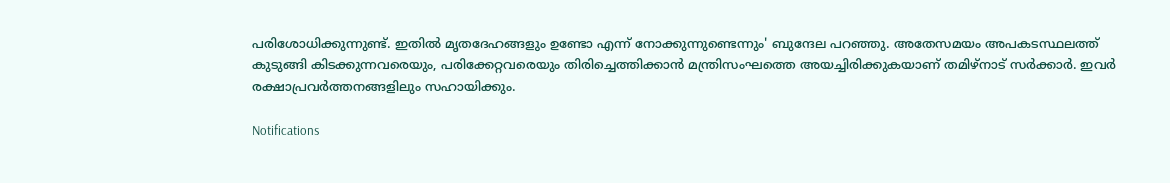പരിശോധിക്കുന്നുണ്ട്. ഇതില്‍ മൃതദേഹങ്ങളും ഉണ്ടോ എന്ന് നോക്കുന്നുണ്ടെന്നും' ബുന്ദേല പറഞ്ഞു. അതേസമയം അപകടസ്ഥലത്ത് കുടുങ്ങി കിടക്കുന്നവരെയും, പരിക്കേറ്റവരെയും തിരിച്ചെത്തിക്കാന്‍ മന്ത്രിസംഘത്തെ അയച്ചിരിക്കുകയാണ് തമിഴ്‌നാട് സര്‍ക്കാര്‍. ഇവര്‍ രക്ഷാപ്രവര്‍ത്തനങ്ങളിലും സഹായിക്കും.

Notifications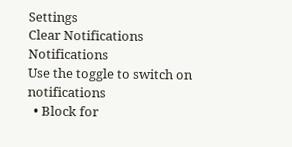Settings
Clear Notifications
Notifications
Use the toggle to switch on notifications
  • Block for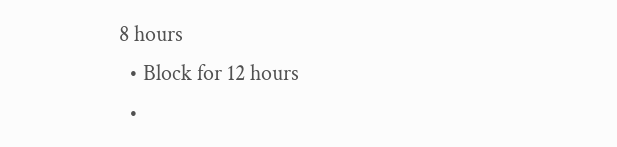8 hours
  • Block for 12 hours
  •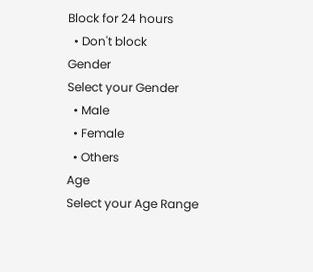Block for 24 hours
  • Don't block
Gender
Select your Gender
  • Male
  • Female
  • Others
Age
Select your Age Range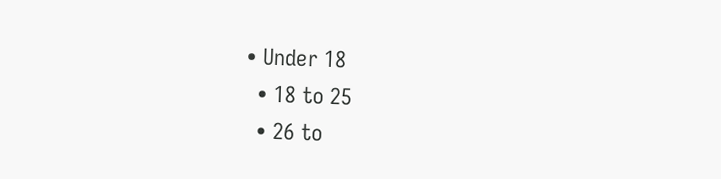• Under 18
  • 18 to 25
  • 26 to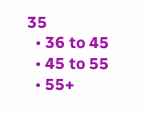35
  • 36 to 45
  • 45 to 55
  • 55+